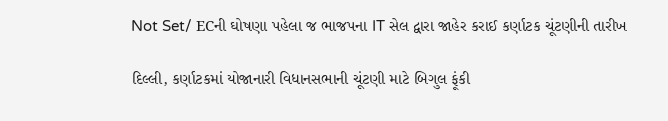Not Set/ ECની ઘોષણા પહેલા જ ભાજપના IT સેલ દ્વારા જાહેર કરાઈ કર્ણાટક ચૂંટણીની તારીખ

દિલ્લી, કર્ણાટકમાં યોજાનારી વિધાનસભાની ચૂંટણી માટે બિગુલ ફૂંકી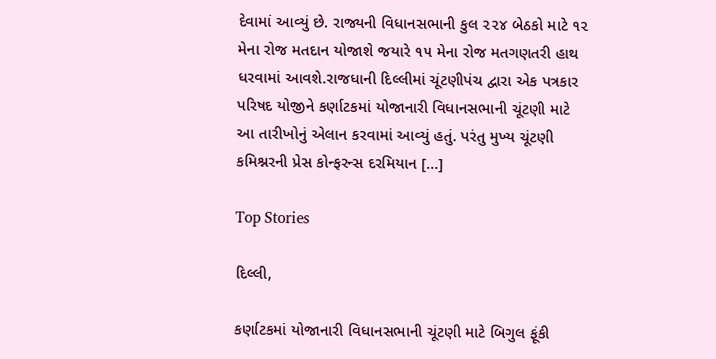દેવામાં આવ્યું છે. રાજ્યની વિધાનસભાની કુલ ૨૨૪ બેઠકો માટે ૧૨ મેના રોજ મતદાન યોજાશે જયારે ૧૫ મેના રોજ મતગણતરી હાથ ધરવામાં આવશે.રાજધાની દિલ્લીમાં ચૂંટણીપંચ દ્વારા એક પત્રકાર પરિષદ યોજીને કર્ણાટકમાં યોજાનારી વિધાનસભાની ચૂંટણી માટે આ તારીખોનું એલાન કરવામાં આવ્યું હતું. પરંતુ મુખ્ય ચૂંટણી કમિશ્નરની પ્રેસ કોન્ફરન્સ દરમિયાન […]

Top Stories

દિલ્લી,

કર્ણાટકમાં યોજાનારી વિધાનસભાની ચૂંટણી માટે બિગુલ ફૂંકી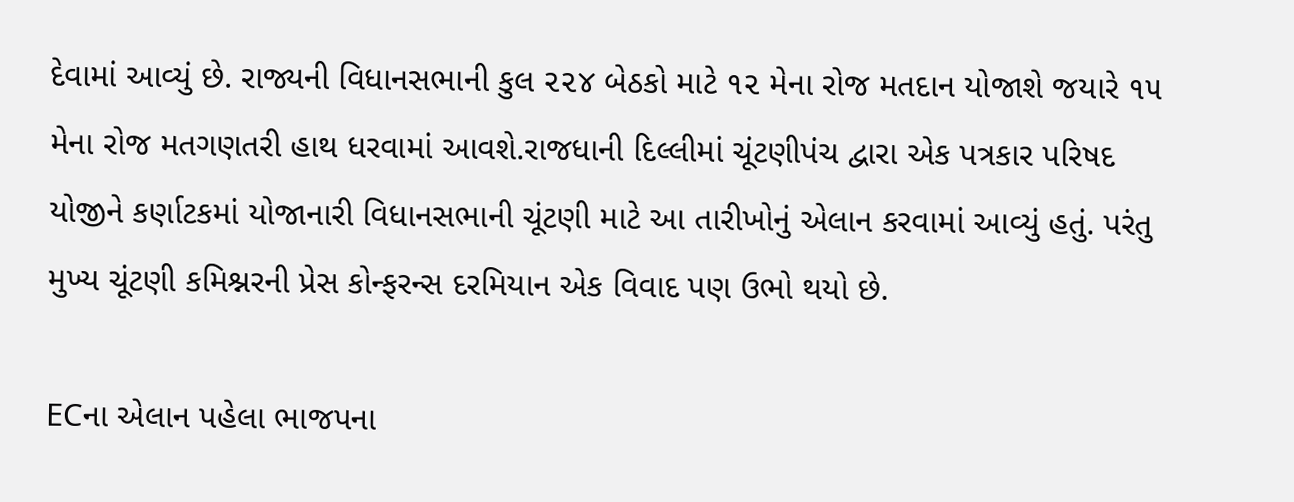દેવામાં આવ્યું છે. રાજ્યની વિધાનસભાની કુલ ૨૨૪ બેઠકો માટે ૧૨ મેના રોજ મતદાન યોજાશે જયારે ૧૫ મેના રોજ મતગણતરી હાથ ધરવામાં આવશે.રાજધાની દિલ્લીમાં ચૂંટણીપંચ દ્વારા એક પત્રકાર પરિષદ યોજીને કર્ણાટકમાં યોજાનારી વિધાનસભાની ચૂંટણી માટે આ તારીખોનું એલાન કરવામાં આવ્યું હતું. પરંતુ મુખ્ય ચૂંટણી કમિશ્નરની પ્રેસ કોન્ફરન્સ દરમિયાન એક વિવાદ પણ ઉભો થયો છે.

ECના એલાન પહેલા ભાજપના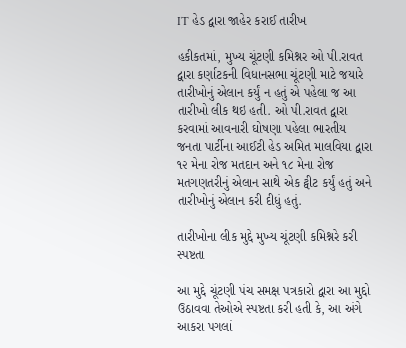IT હેડ દ્વારા જાહેર કરાઈ તારીખ

હકીકતમાં, મુખ્ય ચૂંટણી કમિશ્નર ઓ પી.રાવત દ્વારા કર્ણાટકની વિધાનસભા ચૂંટણી માટે જયારે તારીખોનું એલાન કર્યું ન હતું એ પહેલા જ આ તારીખો લીક થઇ હતી. ઓ પી.રાવત દ્વારા કરવામાં આવનારી ઘોષણા પહેલા ભારતીય જનતા પાર્ટીના આઈટી હેડ અમિત માલવિયા દ્વારા ૧૨ મેના રોજ મતદાન અને ૧૮ મેના રોજ મતગણતરીનું એલાન સાથે એક ટ્વીટ કર્યું હતું અને તારીખોનું એલાન કરી દીધું હતું.

તારીખોના લીક મુદ્દે મુખ્ય ચૂંટણી કમિશ્નરે કરી સ્પષ્ટતા

આ મુદ્દે ચૂંટણી પંચ સમક્ષ પત્રકારો દ્વારા આ મુદ્દો ઉઠાવવા તેઓએ સ્પષ્ટતા કરી હતી કે, આ અંગે આકરા પગલાં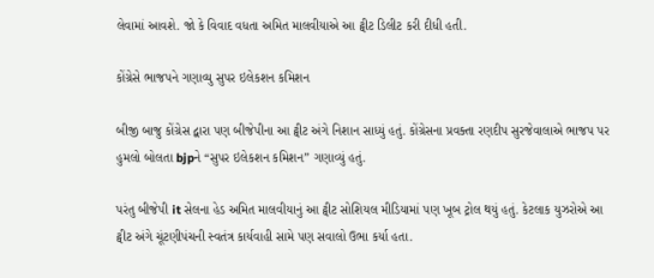લેવામાં આવશે. જો કે વિવાદ વધતા અમિત માલવીયાએ આ ટ્વીટ ડિલીટ કરી દીધી હતી.

કોંગ્રેસે ભાજપને ગણાવ્યુ સુપર ઇલેકશન કમિશન

બીજી બાજુ કોંગ્રેસ દ્વારા પણ બીજેપીના આ ટ્વીટ અંગે નિશાન સાધ્યું હતું. કોંગ્રેસના પ્રવક્તા રણદીપ સુરજેવાલાએ ભાજપ પર હુમલો બોલતા bjpને “સુપર ઇલેકશન કમિશન” ગણાવ્યું હતું.

પરંતુ બીજેપી it સેલના હેડ અમિત માલવીયાનું આ ટ્વીટ સોશિયલ મીડિયામાં પણ ખૂબ ટ્રોલ થયું હતું. કેટલાક યુઝરોએ આ ટ્વીટ અંગે ચૂંટણીપંચની સ્વતંત્ર કાર્યવાહી સામે પણ સવાલો ઉભા કર્યા હતા.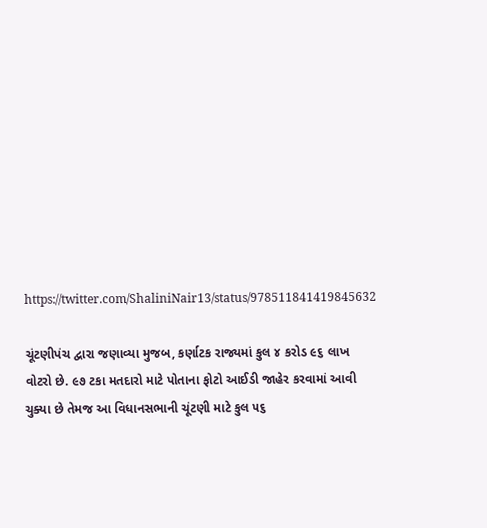https://twitter.com/ShaliniNair13/status/978511841419845632

ચૂંટણીપંચ દ્વારા જણાવ્યા મુજબ, કર્ણાટક રાજ્યમાં કુલ ૪ કરોડ ૯૬ લાખ વોટરો છે. ૯૭ ટકા મતદારો માટે પોતાના ફોટો આઈડી જાહેર કરવામાં આવી ચુક્યા છે તેમજ આ વિધાનસભાની ચૂંટણી માટે કુલ ૫૬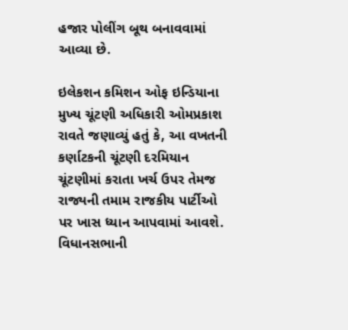હજાર પોલીંગ બૂથ બનાવવામાં આવ્યા છે.

ઇલેકશન કમિશન ઓફ ઇન્ડિયાના મુખ્ય ચૂંટણી અધિકારી ઓમપ્રકાશ રાવતે જણાવ્યું હતું કે, આ વખતની કર્ણાટકની ચૂંટણી દરમિયાન ચૂંટણીમાં કરાતા ખર્ચ ઉપર તેમજ રાજ્યની તમામ રાજકીય પાર્ટીઓ પર ખાસ ધ્યાન આપવામાં આવશે. વિધાનસભાની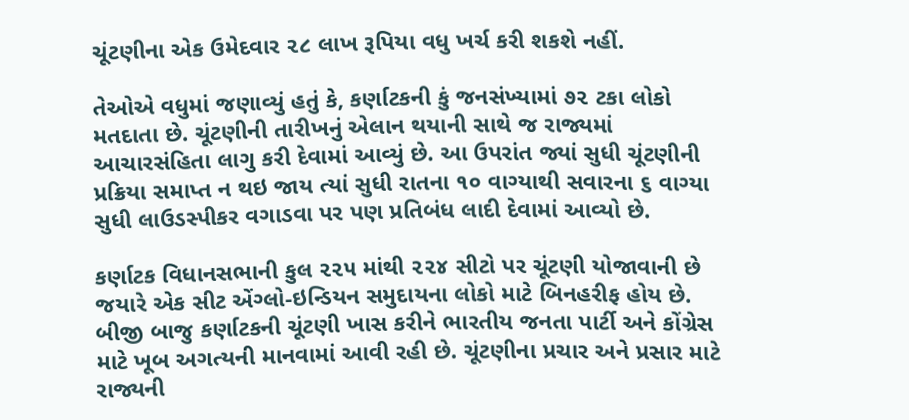ચૂંટણીના એક ઉમેદવાર ૨૮ લાખ રૂપિયા વધુ ખર્ચ કરી શકશે નહીં.

તેઓએ વધુમાં જણાવ્યું હતું કે, કર્ણાટકની કું જનસંખ્યામાં ૭૨ ટકા લોકો મતદાતા છે. ચૂંટણીની તારીખનું એલાન થયાની સાથે જ રાજ્યમાં આચારસંહિતા લાગુ કરી દેવામાં આવ્યું છે. આ ઉપરાંત જ્યાં સુધી ચૂંટણીની પ્રક્રિયા સમાપ્ત ન થઇ જાય ત્યાં સુધી રાતના ૧૦ વાગ્યાથી સવારના ૬ વાગ્યા સુધી લાઉડસ્પીકર વગાડવા પર પણ પ્રતિબંધ લાદી દેવામાં આવ્યો છે.

કર્ણાટક વિધાનસભાની કુલ ૨૨૫ માંથી ૨૨૪ સીટો પર ચૂંટણી યોજાવાની છે જયારે એક સીટ એંગ્લો-ઇન્ડિયન સમુદાયના લોકો માટે બિનહરીફ હોય છે. બીજી બાજુ કર્ણાટકની ચૂંટણી ખાસ કરીને ભારતીય જનતા પાર્ટી અને કોંગ્રેસ માટે ખૂબ અગત્યની માનવામાં આવી રહી છે. ચૂંટણીના પ્રચાર અને પ્રસાર માટે રાજ્યની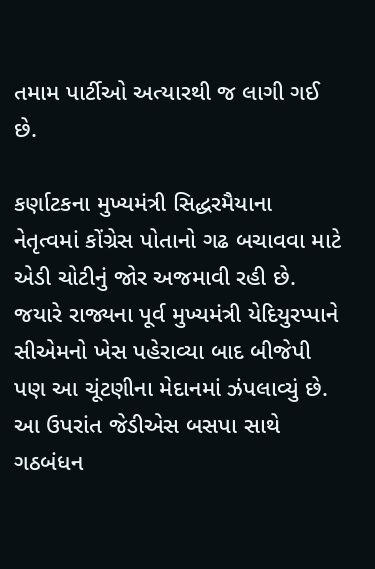તમામ પાર્ટીઓ અત્યારથી જ લાગી ગઈ છે.

કર્ણાટકના મુખ્યમંત્રી સિદ્ધરમૈયાના નેતૃત્વમાં કોંગ્રેસ પોતાનો ગઢ બચાવવા માટે એડી ચોટીનું જોર અજમાવી રહી છે. જયારે રાજ્યના પૂર્વ મુખ્યમંત્રી યેદિયુરપ્પાને સીએમનો ખેસ પહેરાવ્યા બાદ બીજેપી પણ આ ચૂંટણીના મેદાનમાં ઝંપલાવ્યું છે. આ ઉપરાંત જેડીએસ બસપા સાથે ગઠબંધન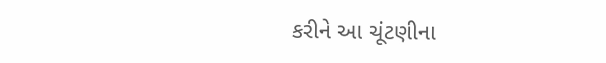કરીને આ ચૂંટણીના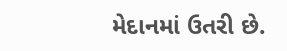મેદાનમાં ઉતરી છે.